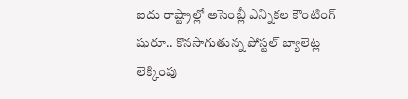ఐదు రాష్ట్రాల్లో అసెంబ్లీ ఎన్నికల కౌంటింగ్ షురూ.. కొనసాగుతున్న పోస్టల్ బ్యాలెట్ల లెక్కింపు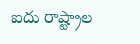ఐదు రాష్ట్రాల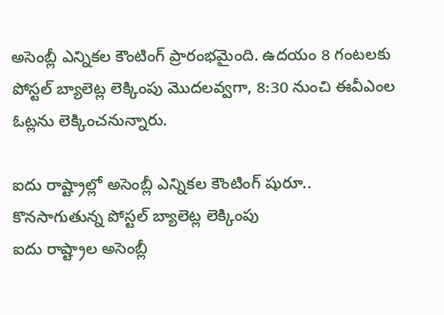అసెంబ్లీ ఎన్నికల కౌంటింగ్ ప్రారంభమైంది. ఉదయం 8 గంటలకు పోస్టల్ బ్యాలెట్ల లెక్కింపు మొదలవ్వగా, 8:30 నుంచి ఈవీఎంల ఓట్లను లెక్కించనున్నారు.

ఐదు రాష్ట్రాల్లో అసెంబ్లీ ఎన్నికల కౌంటింగ్ షురూ.. కొనసాగుతున్న పోస్టల్ బ్యాలెట్ల లెక్కింపు
ఐదు రాష్ట్రాల అసెంబ్లీ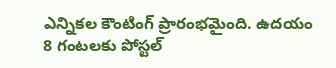ఎన్నికల కౌంటింగ్ ప్రారంభమైంది. ఉదయం 8 గంటలకు పోస్టల్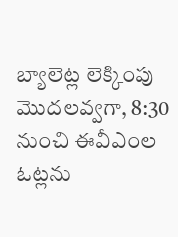బ్యాలెట్ల లెక్కింపు మొదలవ్వగా, 8:30 నుంచి ఈవీఎంల ఓట్లను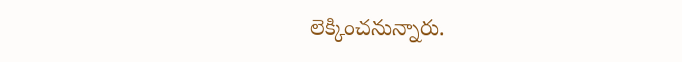లెక్కించనున్నారు.